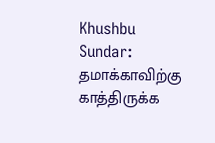Khushbu Sundar: தமாக்காவிற்கு காத்திருக்க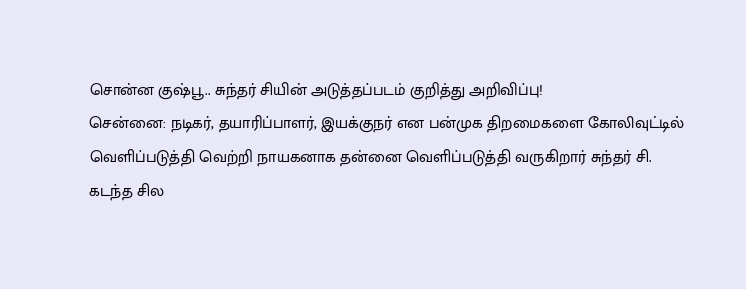சொன்ன குஷ்பூ.. சுந்தர் சியின் அடுத்தப்படம் குறித்து அறிவிப்பு!
சென்னை: நடிகர், தயாரிப்பாளர், இயக்குநர் என பன்முக திறமைகளை கோலிவுட்டில் வெளிப்படுத்தி வெற்றி நாயகனாக தன்னை வெளிப்படுத்தி வருகிறார் சுந்தர் சி. கடந்த சில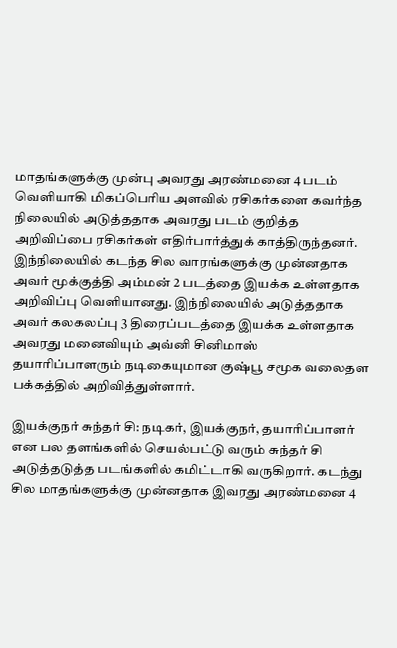மாதங்களுக்கு முன்பு அவரது அரண்மனை 4 படம் வெளியாகி மிகப்பெரிய அளவில் ரசிகர்களை கவர்ந்த நிலையில் அடுத்ததாக அவரது படம் குறித்த அறிவிப்பை ரசிகர்கள் எதிர்பார்த்துக் காத்திருந்தனர்.
இந்நிலையில் கடந்த சில வாரங்களுக்கு முன்னதாக அவர் மூக்குத்தி அம்மன் 2 படத்தை இயக்க உள்ளதாக அறிவிப்பு வெளியானது. இந்நிலையில் அடுத்ததாக அவர் கலகலப்பு 3 திரைப்படத்தை இயக்க உள்ளதாக அவரது மனைவியும் அவ்னி சினிமாஸ் தயாரிப்பாளரும் நடிகையுமான குஷ்பூ சமூக வலைதள பக்கத்தில் அறிவித்துள்ளார்.

இயக்குநர் சுந்தர் சி: நடிகர், இயக்குநர், தயாரிப்பாளர் என பல தளங்களில் செயல்பட்டு வரும் சுந்தர் சி அடுத்தடுத்த படங்களில் கமிட்டாகி வருகிறார். கடந்து சில மாதங்களுக்கு முன்னதாக இவரது அரண்மனை 4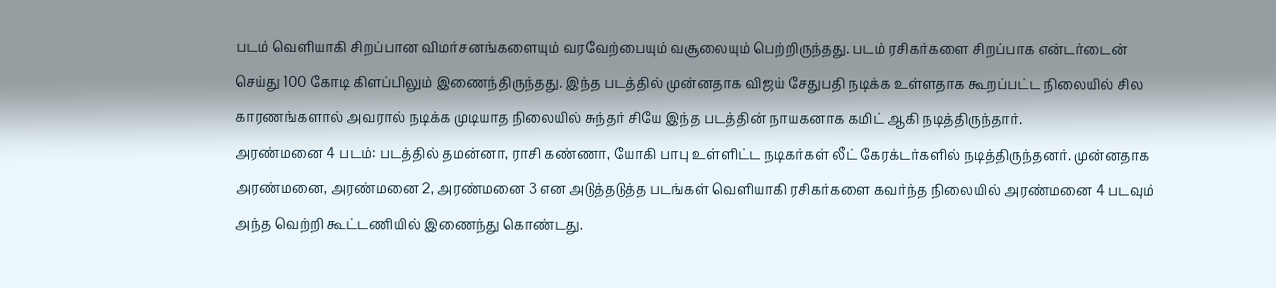படம் வெளியாகி சிறப்பான விமர்சனங்களையும் வரவேற்பையும் வசூலையும் பெற்றிருந்தது. படம் ரசிகர்களை சிறப்பாக என்டர்டைன் செய்து 100 கோடி கிளப்பிலும் இணைந்திருந்தது. இந்த படத்தில் முன்னதாக விஜய் சேதுபதி நடிக்க உள்ளதாக கூறப்பட்ட நிலையில் சில காரணங்களால் அவரால் நடிக்க முடியாத நிலையில் சுந்தர் சியே இந்த படத்தின் நாயகனாக கமிட் ஆகி நடித்திருந்தார்.
அரண்மனை 4 படம்: படத்தில் தமன்னா, ராசி கண்ணா, யோகி பாபு உள்ளிட்ட நடிகர்கள் லீட் கேரக்டர்களில் நடித்திருந்தனர். முன்னதாக அரண்மனை, அரண்மனை 2, அரண்மனை 3 என அடுத்தடுத்த படங்கள் வெளியாகி ரசிகர்களை கவர்ந்த நிலையில் அரண்மனை 4 படவும் அந்த வெற்றி கூட்டணியில் இணைந்து கொண்டது.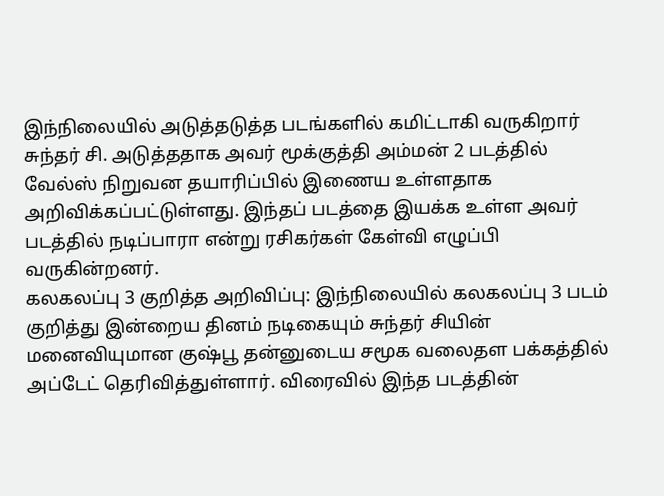இந்நிலையில் அடுத்தடுத்த படங்களில் கமிட்டாகி வருகிறார் சுந்தர் சி. அடுத்ததாக அவர் மூக்குத்தி அம்மன் 2 படத்தில் வேல்ஸ் நிறுவன தயாரிப்பில் இணைய உள்ளதாக அறிவிக்கப்பட்டுள்ளது. இந்தப் படத்தை இயக்க உள்ள அவர் படத்தில் நடிப்பாரா என்று ரசிகர்கள் கேள்வி எழுப்பி வருகின்றனர்.
கலகலப்பு 3 குறித்த அறிவிப்பு: இந்நிலையில் கலகலப்பு 3 படம் குறித்து இன்றைய தினம் நடிகையும் சுந்தர் சியின் மனைவியுமான குஷ்பூ தன்னுடைய சமூக வலைதள பக்கத்தில் அப்டேட் தெரிவித்துள்ளார். விரைவில் இந்த படத்தின்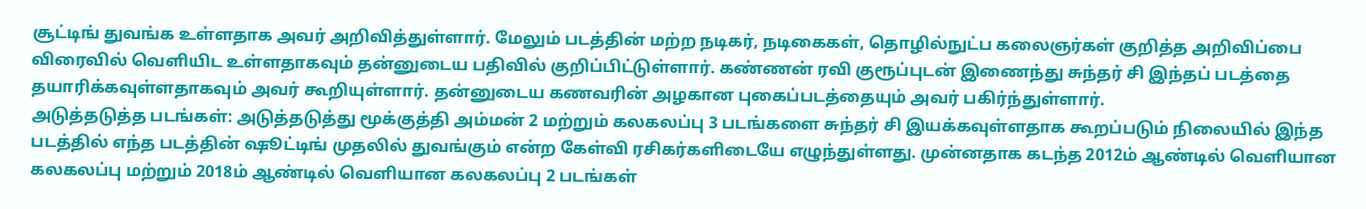சூட்டிங் துவங்க உள்ளதாக அவர் அறிவித்துள்ளார். மேலும் படத்தின் மற்ற நடிகர், நடிகைகள், தொழில்நுட்ப கலைஞர்கள் குறித்த அறிவிப்பை விரைவில் வெளியிட உள்ளதாகவும் தன்னுடைய பதிவில் குறிப்பிட்டுள்ளார். கண்ணன் ரவி குரூப்புடன் இணைந்து சுந்தர் சி இந்தப் படத்தை தயாரிக்கவுள்ளதாகவும் அவர் கூறியுள்ளார். தன்னுடைய கணவரின் அழகான புகைப்படத்தையும் அவர் பகிர்ந்துள்ளார்.
அடுத்தடுத்த படங்கள்: அடுத்தடுத்து மூக்குத்தி அம்மன் 2 மற்றும் கலகலப்பு 3 படங்களை சுந்தர் சி இயக்கவுள்ளதாக கூறப்படும் நிலையில் இந்த படத்தில் எந்த படத்தின் ஷூட்டிங் முதலில் துவங்கும் என்ற கேள்வி ரசிகர்களிடையே எழுந்துள்ளது. முன்னதாக கடந்த 2012ம் ஆண்டில் வெளியான கலகலப்பு மற்றும் 2018ம் ஆண்டில் வெளியான கலகலப்பு 2 படங்கள்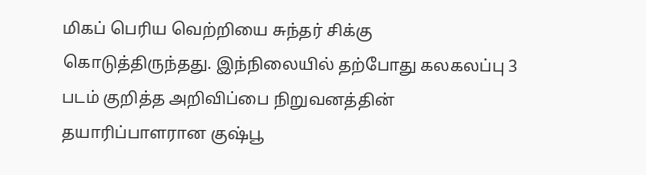மிகப் பெரிய வெற்றியை சுந்தர் சிக்கு கொடுத்திருந்தது. இந்நிலையில் தற்போது கலகலப்பு 3 படம் குறித்த அறிவிப்பை நிறுவனத்தின் தயாரிப்பாளரான குஷ்பூ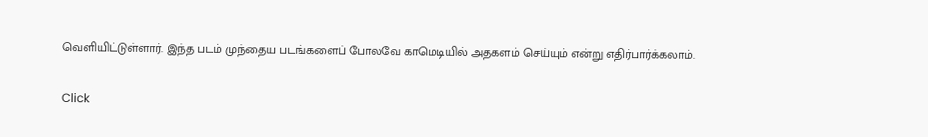வெளியிட்டுள்ளார். இந்த படம் முந்தைய படங்களைப் போலவே காமெடியில் அதகளம் செய்யும் என்று எதிர்பார்க்கலாம்.


Click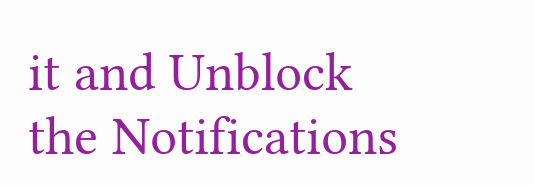it and Unblock the Notifications